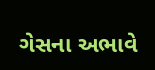ગેસના અભાવે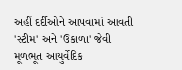અહીં દર્દીઓને આપવામાં આવતી 'સ્ટીમ' અને 'ઉકાળા' જેવી મૂળભૂત આયુર્વેદિક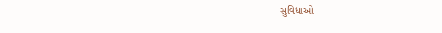સુવિધાઓ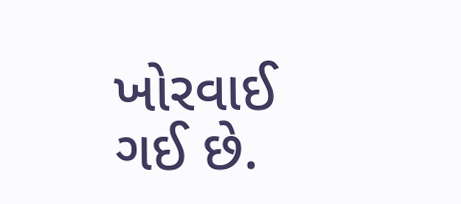ખોરવાઈ ગઈ છે.